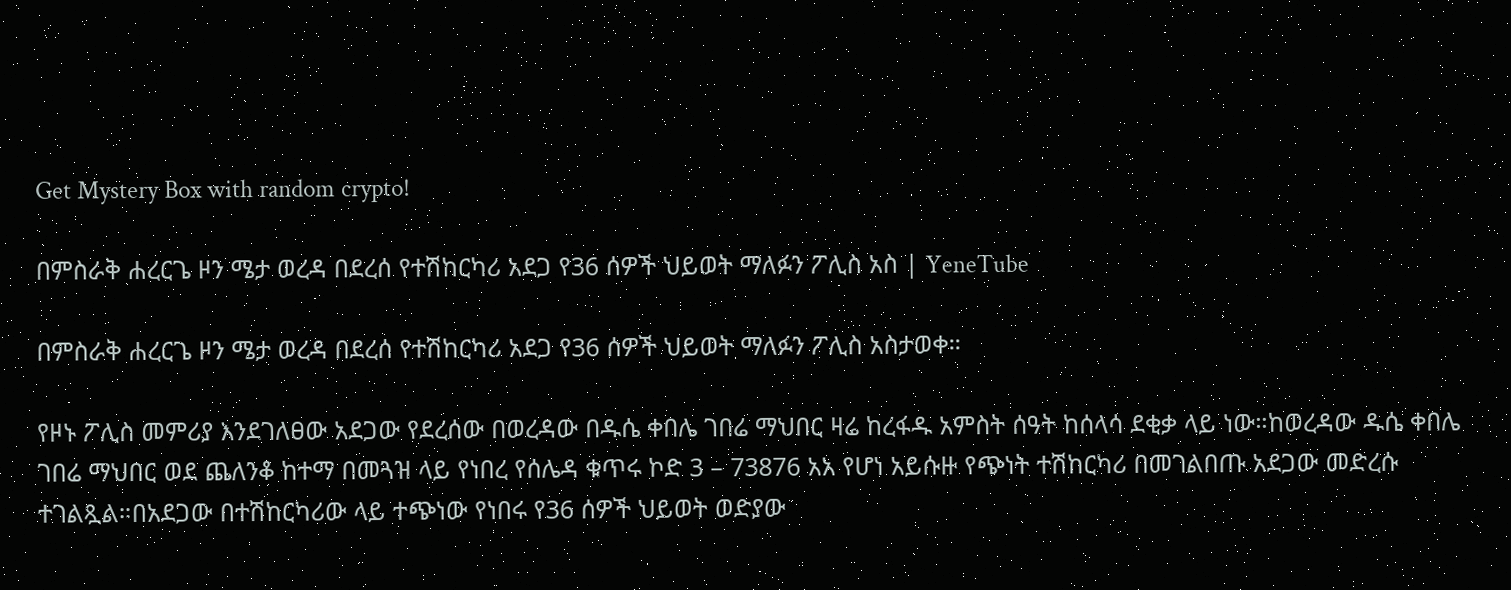Get Mystery Box with random crypto!

በምስራቅ ሐረርጌ ዞን ሜታ ወረዳ በደረሰ የተሽከርካሪ አደጋ የ36 ሰዎች ህይወት ማለፉን ፖሊስ አስ | YeneTube

በምስራቅ ሐረርጌ ዞን ሜታ ወረዳ በደረሰ የተሽከርካሪ አደጋ የ36 ሰዎች ህይወት ማለፉን ፖሊስ አስታወቀ።

የዞኑ ፖሊስ መምሪያ እንደገለፀው አደጋው የደረሰው በወረዳው በዱሴ ቀበሌ ገበሬ ማህበር ዛሬ ከረፋዱ አምስት ሰዓት ከሰላሳ ደቂቃ ላይ ነው።ከወረዳው ዱሴ ቀበሌ ገበሬ ማህበር ወደ ጨለንቆ ከተማ በመጓዝ ላይ የነበረ የሰሌዳ ቁጥሩ ኮድ 3 – 73876 አአ የሆነ አይሱዙ የጭነት ተሽከርካሪ በመገልበጡ አደጋው መድረሱ ተገልጿል።በአደጋው በተሽከርካሪው ላይ ተጭነው የነበሩ የ36 ሰዎች ህይወት ወድያው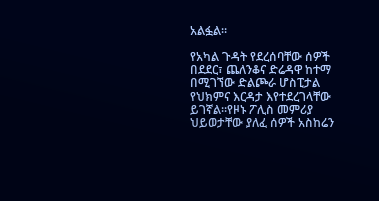አልፏል።

የአካል ጉዳት የደረሰባቸው ሰዎች በደደር፣ ጨለንቆና ድሬዳዋ ከተማ በሚገኘው ድልጮራ ሆስፒታል የህክምና እርዳታ እየተደረገላቸው ይገኛል።የዞኑ ፖሊስ መምሪያ ህይወታቸው ያለፈ ሰዎች አስከሬን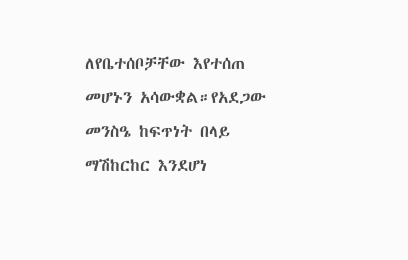ለየቤተሰቦቻቸው እየተሰጠ መሆኑን አሳውቋል።የአደጋው መንስዔ ከፍጥነት በላይ ማሽከርከር እንደሆነ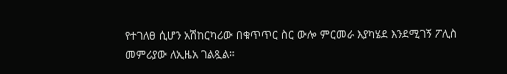የተገለፀ ሲሆን አሽከርካሪው በቁጥጥር ስር ውሎ ምርመራ እያካሄደ እንደሚገኝ ፖሊስ መምሪያው ለኢዜአ ገልጿል።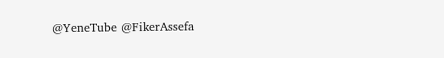@YeneTube @FikerAssefa